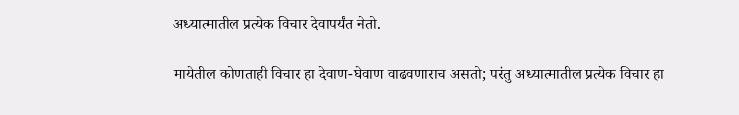अध्यात्मातील प्रत्येक विचार देवापर्यंत नेतो.

मायेतील कोणताही विचार हा देवाण-घेवाण वाढवणाराच असतो; परंतु अध्यात्मातील प्रत्येक विचार हा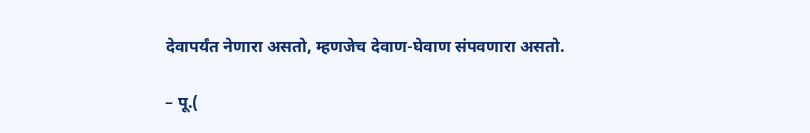देवापर्यंत नेणारा असतो, म्हणजेच देवाण-घेवाण संपवणारा असतो.

– पू.(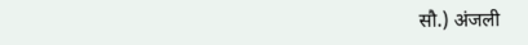सौ.) अंजली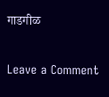गाडगीळ

Leave a Comment